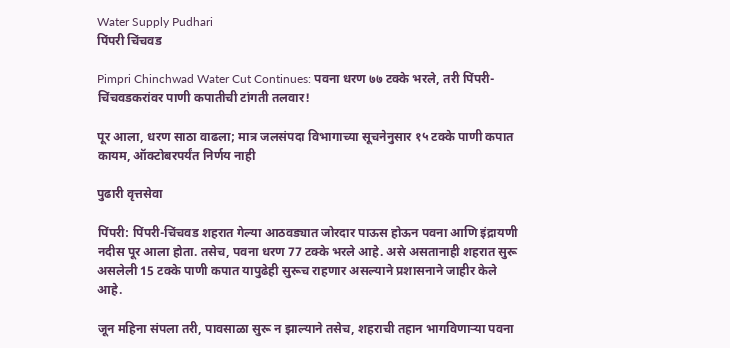Water Supply Pudhari
पिंपरी चिंचवड

Pimpri Chinchwad Water Cut Continues: पवना धरण ७७ टक्के भरले, तरी पिंपरी-चिंचवडकरांवर पाणी कपातीची टांगती तलवार!

पूर आला, धरण साठा वाढला; मात्र जलसंपदा विभागाच्या सूचनेनुसार १५ टक्के पाणी कपात कायम, ऑक्टोबरपर्यंत निर्णय नाही

पुढारी वृत्तसेवा

पिंपरी: पिंपरी-चिंचवड शहरात गेल्या आठवड्यात जोरदार पाऊस होऊन पवना आणि इंद्रायणी नदीस पूर आला होता. तसेच, पवना धरण 77 टक्के भरले आहे. असे असतानाही शहरात सुरू असलेली 15 टक्के पाणी कपात यापुढेही सुरूच राहणार असल्याने प्रशासनाने जाहीर केले आहे.

जून महिना संपला तरी, पावसाळा सुरू न झाल्याने तसेच, शहराची तहान भागविणार्‍या पवना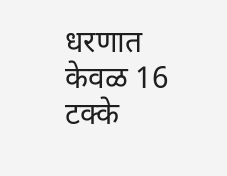धरणात केवळ 16 टक्के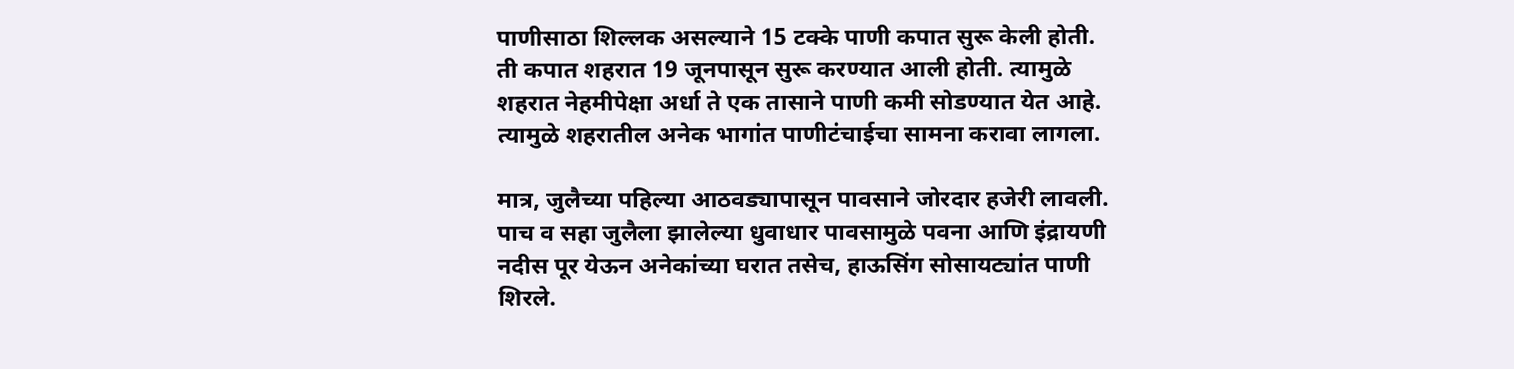पाणीसाठा शिल्लक असल्याने 15 टक्के पाणी कपात सुरू केली होती. ती कपात शहरात 19 जूनपासून सुरू करण्यात आली होती. त्यामुळे शहरात नेहमीपेक्षा अर्धा ते एक तासाने पाणी कमी सोडण्यात येत आहे. त्यामुळे शहरातील अनेक भागांत पाणीटंचाईचा सामना करावा लागला.

मात्र, जुलैच्या पहिल्या आठवड्यापासून पावसाने जोरदार हजेरी लावली. पाच व सहा जुलैला झालेल्या धुवाधार पावसामुळे पवना आणि इंद्रायणी नदीस पूर येऊन अनेकांच्या घरात तसेच, हाऊसिंग सोसायट्यांत पाणी शिरले.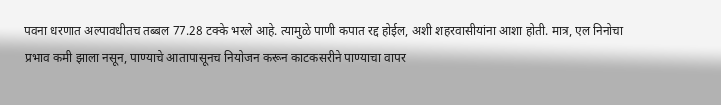पवना धरणात अल्पावधीतच तब्बल 77.28 टक्के भरले आहे. त्यामुळे पाणी कपात रद्द होईल, अशी शहरवासीयांना आशा होती. मात्र, एल निनोचा प्रभाव कमी झाला नसून, पाण्याचे आतापासूनच नियोजन करून काटकसरीने पाण्याचा वापर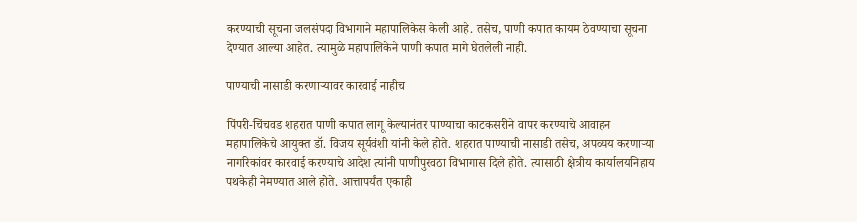करण्याची सूचना जलसंपदा विभागाने महापालिकेस केली आहे. तसेच, पाणी कपात कायम ठेवण्याचा सूचना देण्यात आल्या आहेत. त्यामुळे महापालिकेने पाणी कपात मागे घेतलेली नाही.

पाण्याची नासाडी करणार्‍यावर कारवाई नाहीच

पिंपरी-चिंचवड शहरात पाणी कपात लागू केल्यानंतर पाण्याचा काटकसरीने वापर करण्याचे आवाहन महापालिकेचे आयुक्त डॉ. विजय सूर्यवंशी यांनी केले होते. शहरात पाण्याची नासाडी तसेच, अपव्यय करणार्‍या नागरिकांवर कारवाई करण्याचे आदेश त्यांनी पाणीपुरवठा विभागास दिले होते. त्यासाठी क्षेत्रीय कार्यालयनिहाय पथकेही नेमण्यात आले होते. आत्तापर्यंत एकाही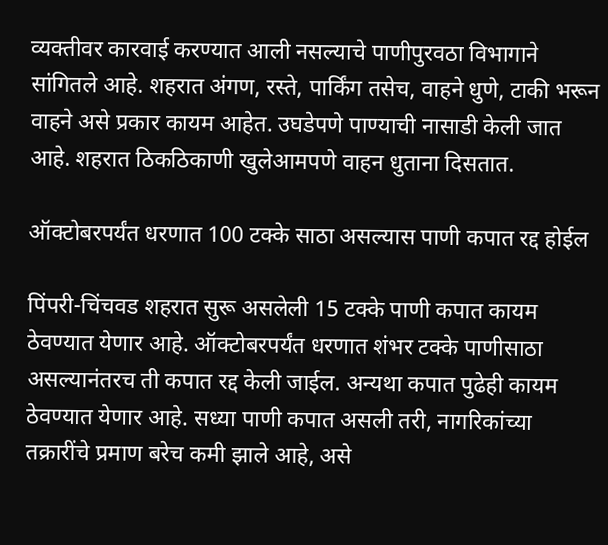व्यक्तीवर कारवाई करण्यात आली नसल्याचे पाणीपुरवठा विभागाने सांगितले आहे. शहरात अंगण, रस्ते, पार्किंग तसेच, वाहने धुणे, टाकी भरून वाहने असे प्रकार कायम आहेत. उघडेपणे पाण्याची नासाडी केली जात आहे. शहरात ठिकठिकाणी खुलेआमपणे वाहन धुताना दिसतात.

ऑक्टोबरपर्यंत धरणात 100 टक्के साठा असल्यास पाणी कपात रद्द होईल

पिंपरी-चिंचवड शहरात सुरू असलेली 15 टक्के पाणी कपात कायम ठेवण्यात येणार आहे. ऑक्टोबरपर्यंत धरणात शंभर टक्के पाणीसाठा असल्यानंतरच ती कपात रद्द केली जाईल. अन्यथा कपात पुढेही कायम ठेवण्यात येणार आहे. सध्या पाणी कपात असली तरी, नागरिकांच्या तक्रारींचे प्रमाण बरेच कमी झाले आहे, असे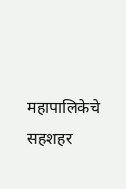महापालिकेचे सहशहर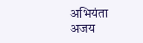अभियंता अजय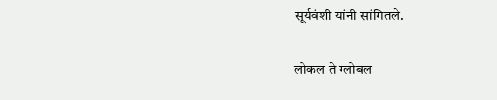सूर्यवंशी यांनी सांगितले.

लोकल ते ग्लोबल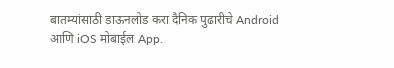बातम्यांसाठी डाऊनलोड करा दैनिक पुढारीचे Android आणि iOS मोबाईल App.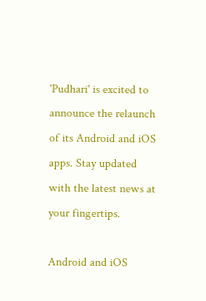'Pudhari' is excited to announce the relaunch of its Android and iOS apps. Stay updated with the latest news at your fingertips.

Android and iOS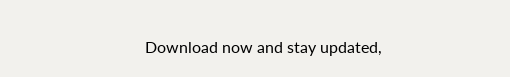Download now and stay updated,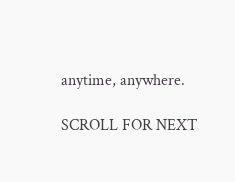anytime, anywhere.

SCROLL FOR NEXT